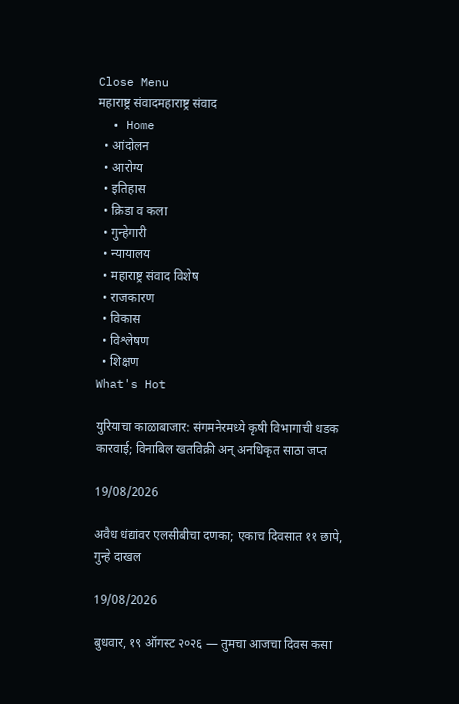Close Menu
महाराष्ट्र संवादमहाराष्ट्र संवाद
  • Home
  • आंदोलन
  • आरोग्य
  • इतिहास
  • क्रिडा व कला
  • गुन्हेगारी
  • न्यायालय
  • महाराष्ट्र संवाद विशेष
  • राजकारण
  • विकास
  • विश्लेषण
  • शिक्षण
What's Hot

युरियाचा काळाबाजार: संगमनेरमध्ये कृषी विभागाची धडक कारवाई; विनाबिल खतविक्री अन् अनधिकृत साठा जप्त

19/08/2026

अवैध धंद्यांवर एलसीबीचा दणका; एकाच दिवसात ११ छापे, गुन्हे दाखल

19/08/2026

बुधवार, १९ ऑगस्ट २०२६ — तुमचा आजचा दिवस कसा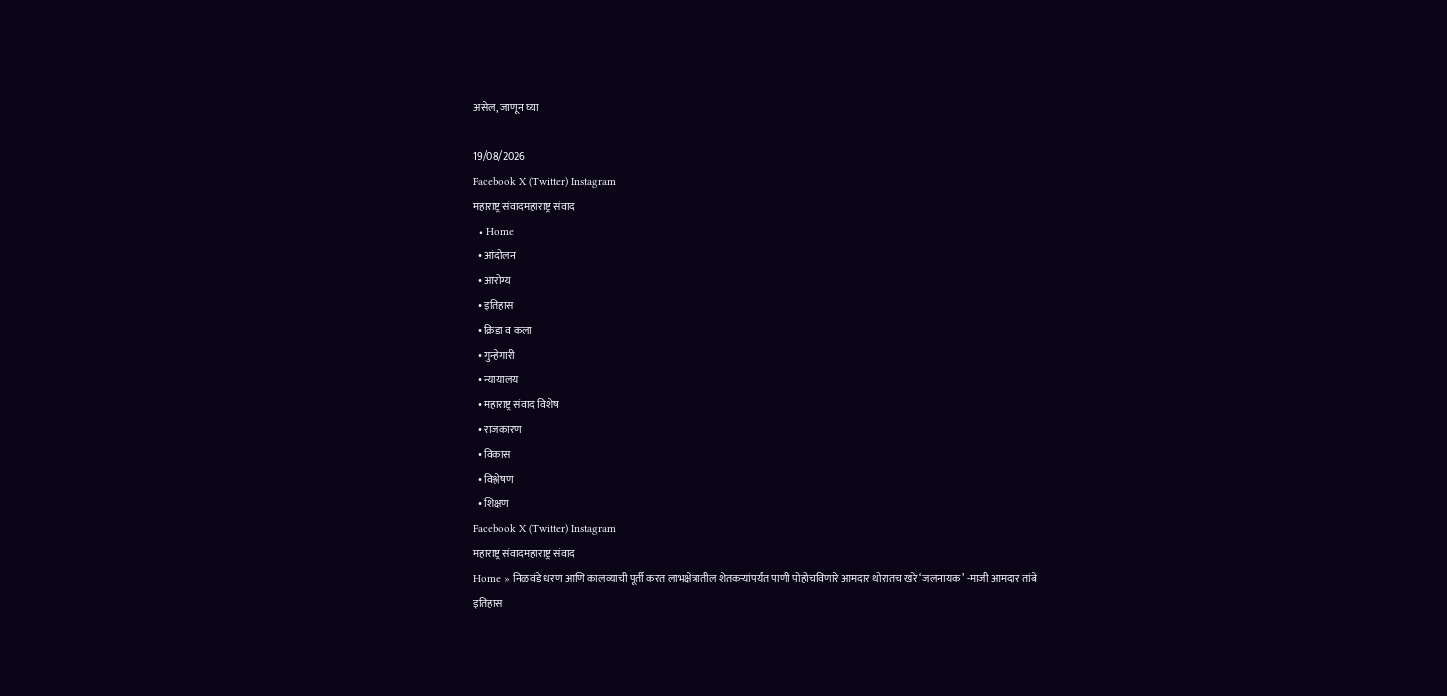असेल, जाणून घ्या

19/08/2026
Facebook X (Twitter) Instagram
महाराष्ट्र संवादमहाराष्ट्र संवाद
  • Home
  • आंदोलन
  • आरोग्य
  • इतिहास
  • क्रिडा व कला
  • गुन्हेगारी
  • न्यायालय
  • महाराष्ट्र संवाद विशेष
  • राजकारण
  • विकास
  • विश्लेषण
  • शिक्षण
Facebook X (Twitter) Instagram
महाराष्ट्र संवादमहाराष्ट्र संवाद
Home » निळवंडे धरण आणि कालव्याची पूर्ती करत लाभक्षेत्रातील शेतकऱ्यांपर्यंत पाणी पोहोचविणारे आमदार थोरातच खरे ‘जलनायक’ -माजी आमदार तांबे
इतिहास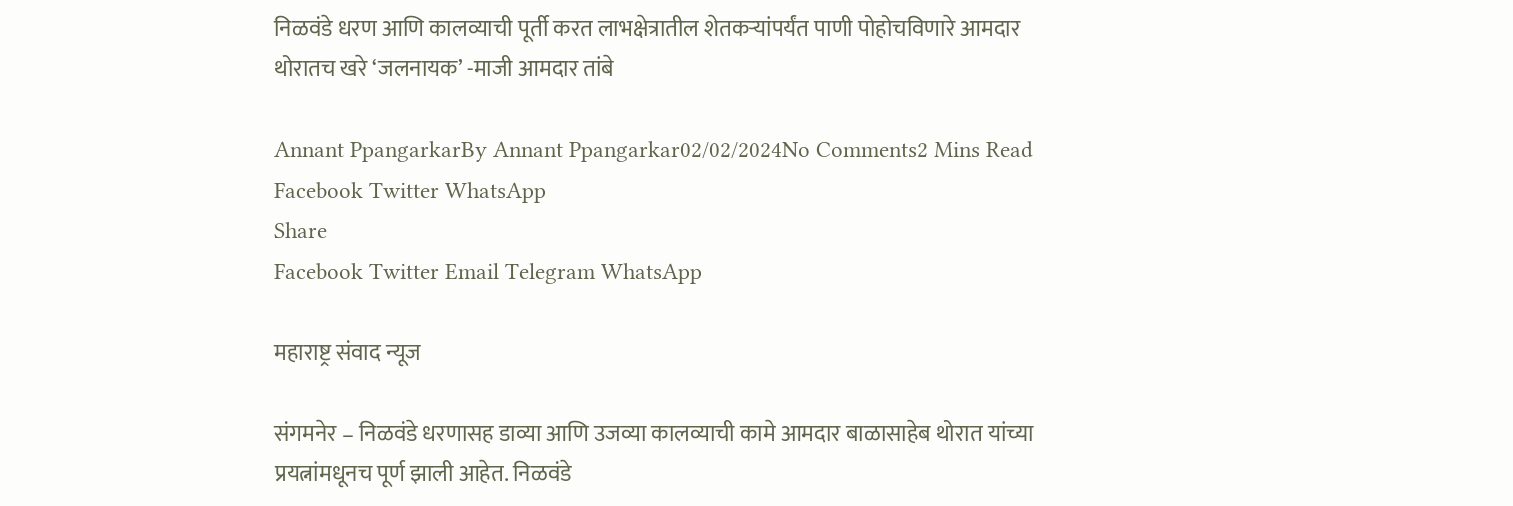निळवंडे धरण आणि कालव्याची पूर्ती करत लाभक्षेत्रातील शेतकऱ्यांपर्यंत पाणी पोहोचविणारे आमदार थोरातच खरे ‘जलनायक’ -माजी आमदार तांबे

Annant PpangarkarBy Annant Ppangarkar02/02/2024No Comments2 Mins Read
Facebook Twitter WhatsApp
Share
Facebook Twitter Email Telegram WhatsApp

महाराष्ट्र संवाद न्यूज

संगमनेर – निळवंडे धरणासह डाव्या आणि उजव्या कालव्याची कामे आमदार बाळासाहेब थोरात यांच्या प्रयत्नांमधूनच पूर्ण झाली आहेत. निळवंडे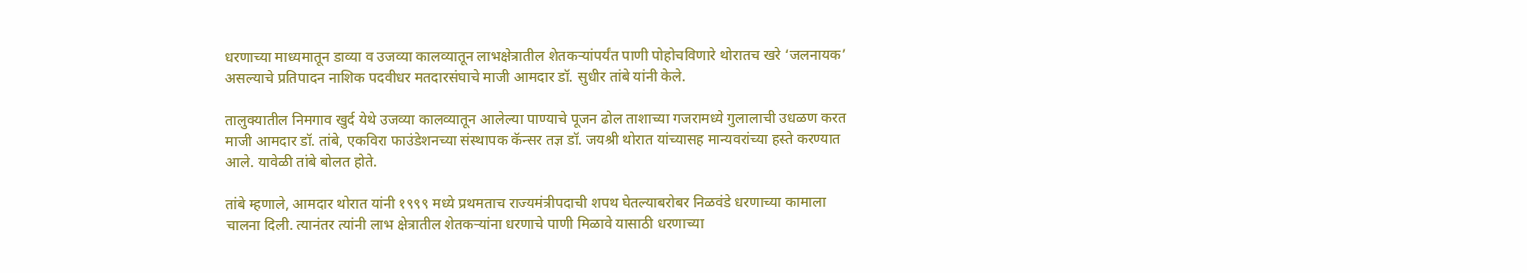धरणाच्या माध्यमातून डाव्या व उजव्या कालव्यातून लाभक्षेत्रातील शेतकऱ्यांपर्यंत पाणी पोहोचविणारे थोरातच खरे ‘जलनायक’ असल्याचे प्रतिपादन नाशिक पदवीधर मतदारसंघाचे माजी आमदार डॉ. सुधीर तांबे यांनी केले.

तालुक्यातील निमगाव खुर्द येथे उजव्या कालव्यातून आलेल्या पाण्याचे पूजन ढोल ताशाच्या गजरामध्ये गुलालाची उधळण करत माजी आमदार डॉ. तांबे, एकविरा फाउंडेशनच्या संस्थापक कॅन्सर तज्ञ डॉ. जयश्री थोरात यांच्यासह मान्यवरांच्या हस्ते करण्यात आले. यावेळी तांबे बोलत होते.

तांबे म्हणाले, आमदार थोरात यांनी १९९९ मध्ये प्रथमताच राज्यमंत्रीपदाची शपथ घेतल्याबरोबर निळवंडे धरणाच्या कामाला चालना दिली. त्यानंतर त्यांनी लाभ क्षेत्रातील शेतकऱ्यांना धरणाचे पाणी मिळावे यासाठी धरणाच्या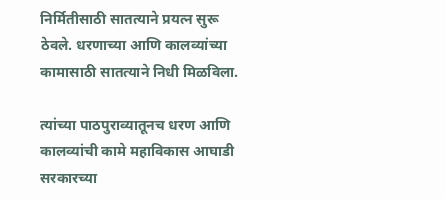निर्मितीसाठी सातत्याने प्रयत्न सुरू ठेवले. धरणाच्या आणि कालव्यांच्या कामासाठी सातत्याने निधी मिळविला.

त्यांच्या पाठपुराव्यातूनच धरण आणि कालव्यांची कामे महाविकास आघाडी सरकारच्या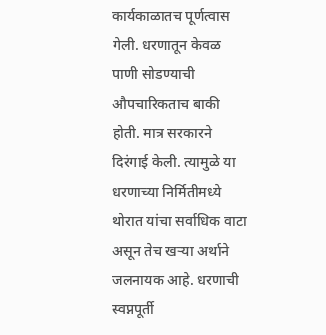कार्यकाळातच पूर्णत्वास गेली. धरणातून केवळ पाणी सोडण्याची औपचारिकताच बाकी होती. मात्र सरकारने दिरंगाई केली. त्यामुळे या धरणाच्या निर्मितीमध्ये थोरात यांचा सर्वाधिक वाटा असून तेच खऱ्या अर्थाने जलनायक आहे. धरणाची स्वप्नपूर्ती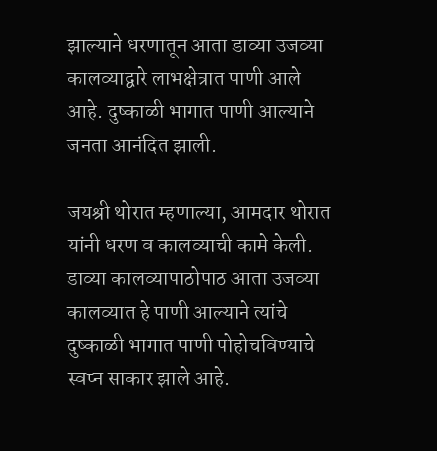झाल्याने धरणातून आता डाव्या उजव्या कालव्याद्वारे लाभक्षेत्रात पाणी आले आहे. दुष्काळी भागात पाणी आल्याने जनता आनंदित झाली.

जयश्री थोरात म्हणाल्या, आमदार थोरात यांनी धरण व कालव्याची कामे केली. डाव्या कालव्यापाठोपाठ आता उजव्या कालव्यात हे पाणी आल्याने त्यांचे दुष्काळी भागात पाणी पोहोचविण्याचे स्वप्न साकार झाले आहे.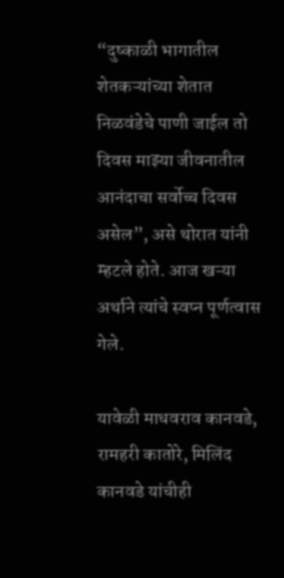“दुष्काळी भागातील शेतकऱ्यांच्या शेतात निळवंडेचे पाणी जाईल तो दिवस माझ्या जीवनातील आनंदाचा सर्वोच्च दिवस असेल”, असे थोरात यांनी म्हटले होते. आज खऱ्या अर्थाने त्यांचे स्वप्न पूर्णत्वास गेले.

यावेळी माधवराव कानवडे, रामहरी कातोरे, मिलिंद कानवडे यांचीही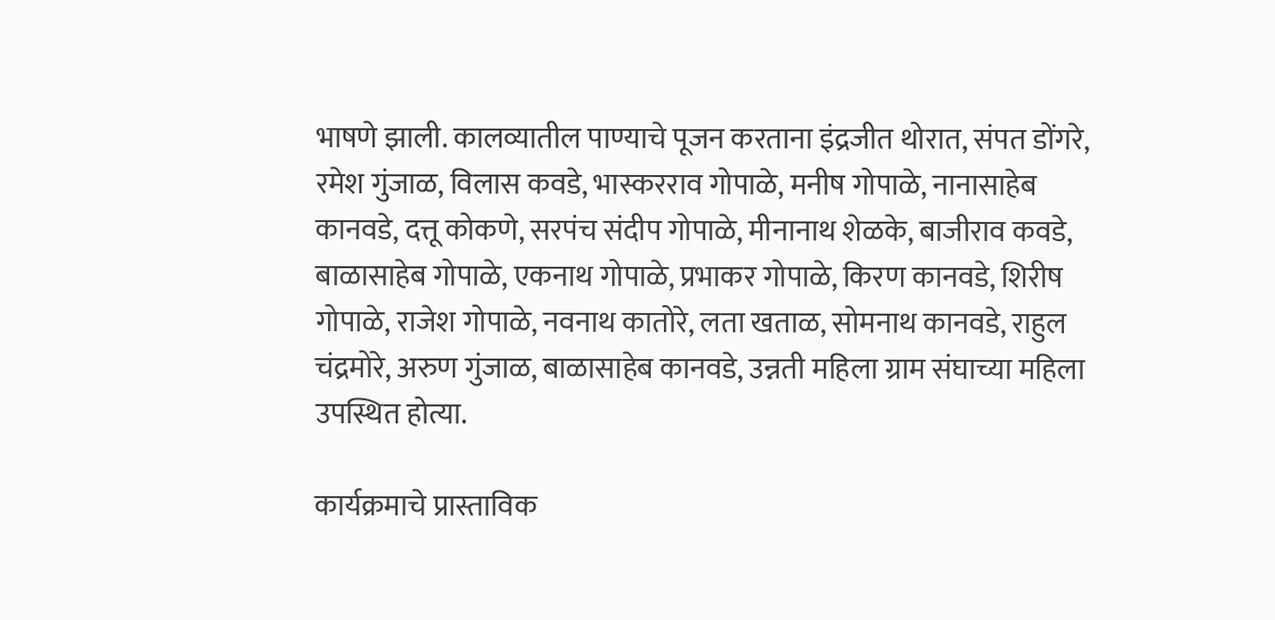भाषणे झाली. कालव्यातील पाण्याचे पूजन करताना इंद्रजीत थोरात, संपत डोंगरे, रमेश गुंजाळ, विलास कवडे, भास्करराव गोपाळे, मनीष गोपाळे, नानासाहेब कानवडे, दत्तू कोकणे, सरपंच संदीप गोपाळे, मीनानाथ शेळके, बाजीराव कवडे, बाळासाहेब गोपाळे, एकनाथ गोपाळे, प्रभाकर गोपाळे, किरण कानवडे, शिरीष गोपाळे, राजेश गोपाळे, नवनाथ कातोरे, लता खताळ, सोमनाथ कानवडे, राहुल चंद्रमोरे, अरुण गुंजाळ, बाळासाहेब कानवडे, उन्नती महिला ग्राम संघाच्या महिला उपस्थित होत्या.

कार्यक्रमाचे प्रास्ताविक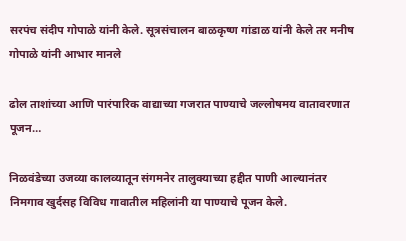सरपंच संदीप गोपाळे यांनी केले. सूत्रसंचालन बाळकृष्ण गांडाळ यांनी केले तर मनीष गोपाळे यांनी आभार मानले

ढोल ताशांच्या आणि पारंपारिक वाद्याच्या गजरात पाण्याचे जल्लोषमय वातावरणात पूजन…

निळवंडेच्या उजव्या कालव्यातून संगमनेर तालुक्याच्या हद्दीत पाणी आल्यानंतर निमगाव खुर्दसह विविध गावातील महिलांनी या पाण्याचे पूजन केले.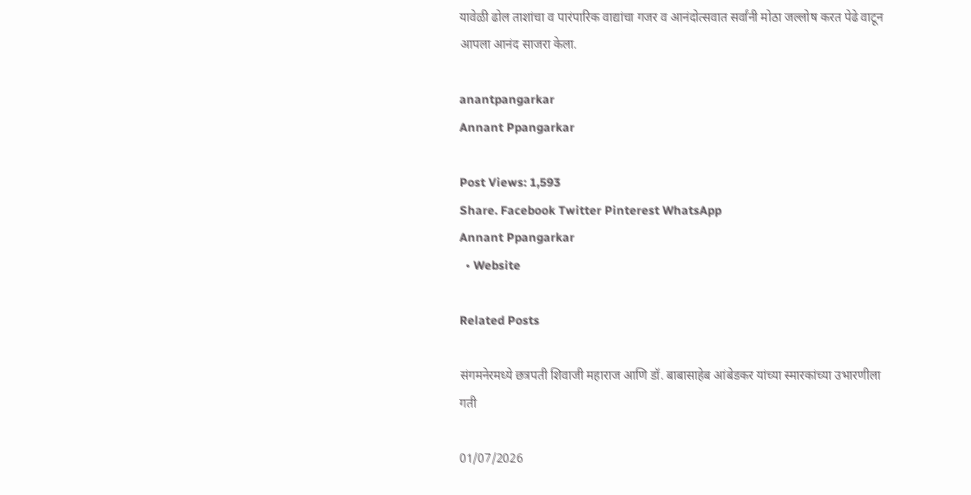यावेळी ढोल ताशांचा व पारंपारिक वाद्यांचा गजर व आनंदोत्सवात सर्वांनी मोठा जल्लोष करत पेढे वाटून आपला आनंद साजरा केला.

anantpangarkar
Annant Ppangarkar

Post Views: 1,593
Share. Facebook Twitter Pinterest WhatsApp
Annant Ppangarkar
  • Website

Related Posts

संगमनेरमध्ये छत्रपती शिवाजी महाराज आणि डॉ. बाबासाहेब आंबेडकर यांच्या स्मारकांच्या उभारणीला गती

01/07/2026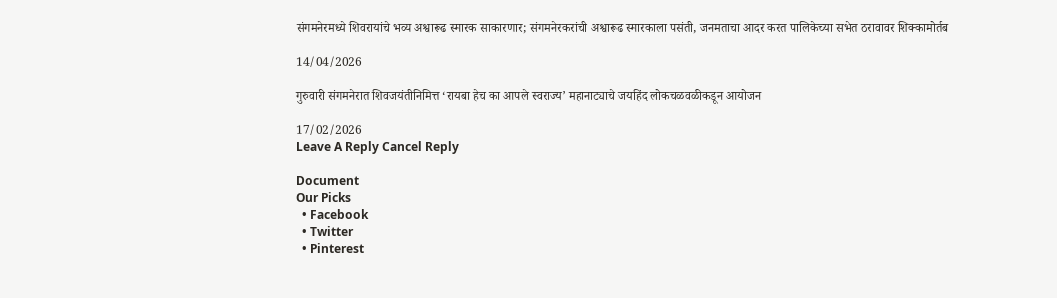संगमनेरमध्ये शिवरायांचे भव्य अश्वारूढ स्मारक साकारणार; संगमनेरकरांची अश्वारूढ स्मारकाला पसंती, जनमताचा आदर करत पालिकेच्या सभेत ठरावावर शिक्कामोर्तब

14/04/2026

गुरुवारी संगमनेरात शिवजयंतीनिमित्त ‘रायबा हेच का आपले स्वराज्य’ महानाट्याचे जयहिंद लोकचळवळीकडून आयोजन

17/02/2026
Leave A Reply Cancel Reply

Document
Our Picks
  • Facebook
  • Twitter
  • Pinterest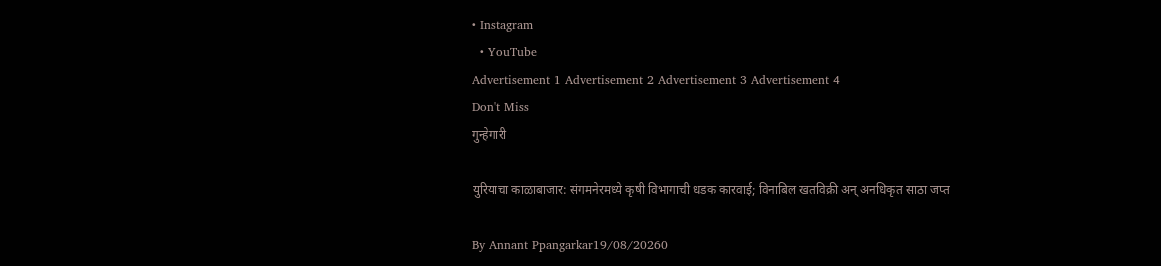• Instagram
  • YouTube
Advertisement 1 Advertisement 2 Advertisement 3 Advertisement 4
Don't Miss
गुन्हेगारी

युरियाचा काळाबाजार: संगमनेरमध्ये कृषी विभागाची धडक कारवाई; विनाबिल खतविक्री अन् अनधिकृत साठा जप्त

By Annant Ppangarkar19/08/20260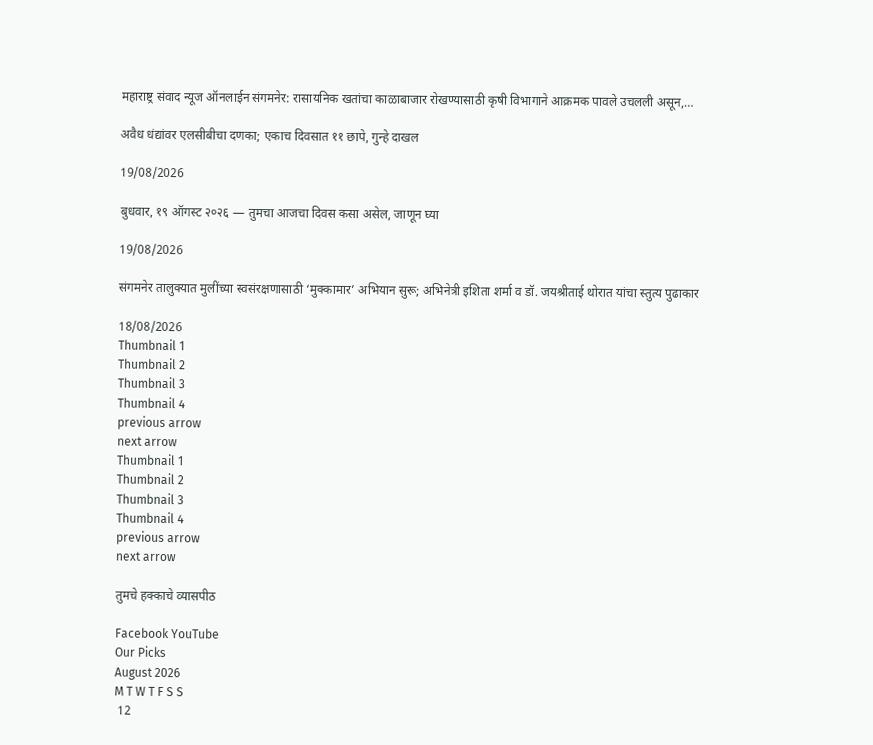महाराष्ट्र संवाद न्यूज ऑनलाईन संगमनेर: रासायनिक खतांचा काळाबाजार रोखण्यासाठी कृषी विभागाने आक्रमक पावले उचलली असून,…

अवैध धंद्यांवर एलसीबीचा दणका; एकाच दिवसात ११ छापे, गुन्हे दाखल

19/08/2026

बुधवार, १९ ऑगस्ट २०२६ — तुमचा आजचा दिवस कसा असेल, जाणून घ्या

19/08/2026

संगमनेर तालुक्यात मुलींच्या स्वसंरक्षणासाठी ‘मुक्कामार’ अभियान सुरू; अभिनेत्री इशिता शर्मा व डॉ. जयश्रीताई थोरात यांचा स्तुत्य पुढाकार

18/08/2026
Thumbnail 1
Thumbnail 2
Thumbnail 3
Thumbnail 4
previous arrow
next arrow
Thumbnail 1
Thumbnail 2
Thumbnail 3
Thumbnail 4
previous arrow
next arrow

तुमचे हक्काचे व्यासपीठ

Facebook YouTube
Our Picks
August 2026
M T W T F S S
 12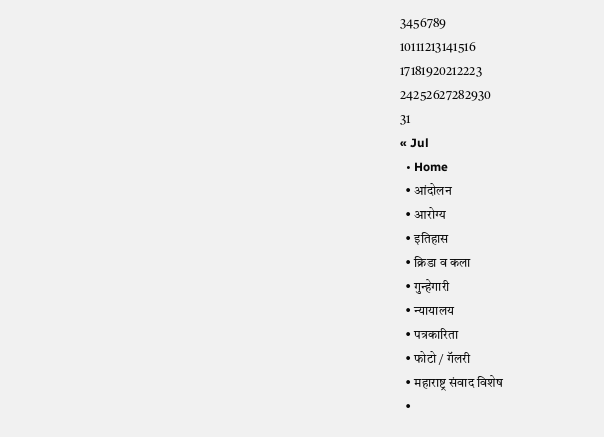3456789
10111213141516
17181920212223
24252627282930
31
« Jul
  • Home
  • आंदोलन
  • आरोग्य
  • इतिहास
  • क्रिडा व कला
  • गुन्हेगारी
  • न्यायालय
  • पत्रकारिता
  • फोटो / गॅलरी
  • महाराष्ट्र संवाद विशेष
  •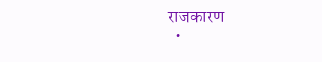राजकारण
  •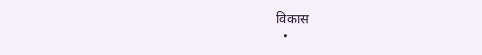विकास
  •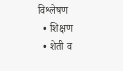विश्लेषण
  • शिक्षण
  • शेती व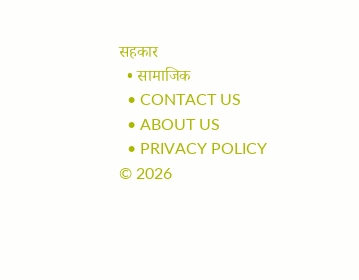सहकार
  • सामाजिक
  • CONTACT US
  • ABOUT US
  • PRIVACY POLICY
© 2026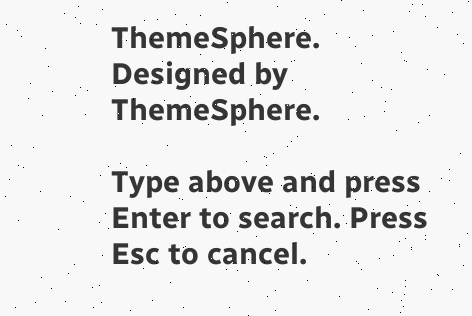ThemeSphere. Designed by ThemeSphere.

Type above and press Enter to search. Press Esc to cancel.